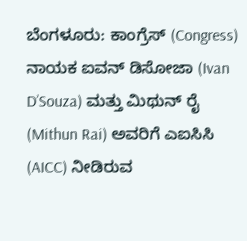ಬೆಂಗಳೂರು: ಕಾಂಗ್ರೆಸ್ (Congress) ನಾಯಕ ಐವನ್ ಡಿಸೋಜಾ (Ivan D’Souza) ಮತ್ತು ಮಿಥುನ್ ರೈ (Mithun Rai) ಅವರಿಗೆ ಎಐಸಿಸಿ (AICC) ನೀಡಿರುವ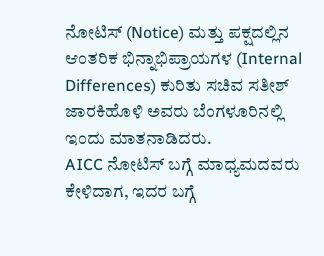ನೋಟಿಸ್ (Notice) ಮತ್ತು ಪಕ್ಷದಲ್ಲಿನ ಆಂತರಿಕ ಭಿನ್ನಾಭಿಪ್ರಾಯಗಳ (Internal Differences) ಕುರಿತು ಸಚಿವ ಸತೀಶ್ ಜಾರಕಿಹೊಳಿ ಅವರು ಬೆಂಗಳೂರಿನಲ್ಲಿ ಇಂದು ಮಾತನಾಡಿದರು.
AICC ನೋಟಿಸ್ ಬಗ್ಗೆ ಮಾಧ್ಯಮದವರು ಕೇಳಿದಾಗ, ಇದರ ಬಗ್ಗೆ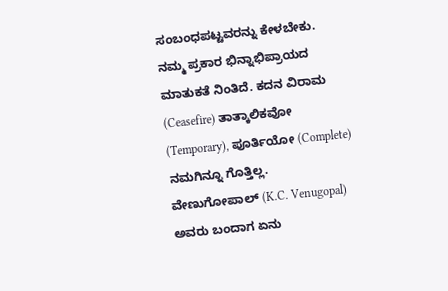ಸಂಬಂಧಪಟ್ಟವರನ್ನು ಕೇಳಬೇಕು. ನಮ್ಮ ಪ್ರಕಾರ ಭಿನ್ನಾಭಿಪ್ರಾಯದ ಮಾತುಕತೆ ನಿಂತಿದೆ. ಕದನ ವಿರಾಮ (Ceasefire) ತಾತ್ಕಾಲಿಕವೋ (Temporary), ಪೂರ್ತಿಯೋ (Complete) ನಮಗಿನ್ನೂ ಗೊತ್ತಿಲ್ಲ. ವೇಣುಗೋಪಾಲ್ (K.C. Venugopal) ಅವರು ಬಂದಾಗ ಏನು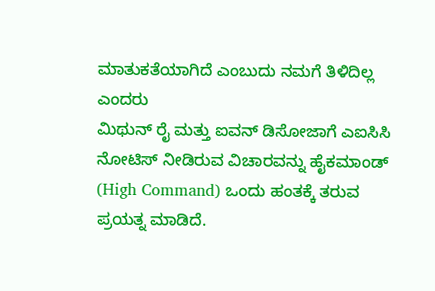ಮಾತುಕತೆಯಾಗಿದೆ ಎಂಬುದು ನಮಗೆ ತಿಳಿದಿಲ್ಲ ಎಂದರು
ಮಿಥುನ್ ರೈ ಮತ್ತು ಐವನ್ ಡಿಸೋಜಾಗೆ ಎಐಸಿಸಿ ನೋಟಿಸ್ ನೀಡಿರುವ ವಿಚಾರವನ್ನು ಹೈಕಮಾಂಡ್ (High Command) ಒಂದು ಹಂತಕ್ಕೆ ತರುವ ಪ್ರಯತ್ನ ಮಾಡಿದೆ.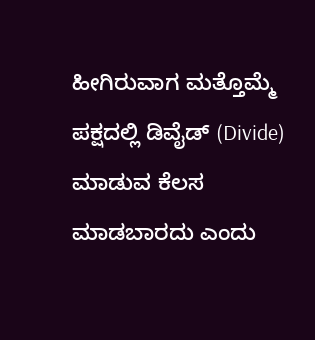ಹೀಗಿರುವಾಗ ಮತ್ತೊಮ್ಮೆ ಪಕ್ಷದಲ್ಲಿ ಡಿವೈಡ್ (Divide) ಮಾಡುವ ಕೆಲಸ ಮಾಡಬಾರದು ಎಂದು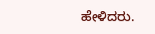ಹೇಳಿದರು.